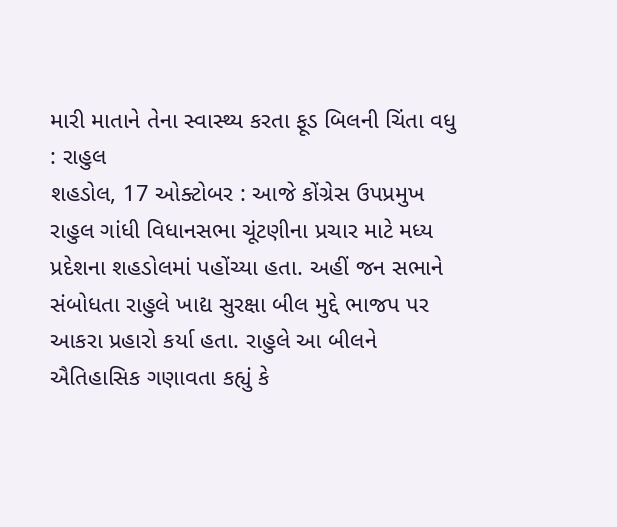મારી માતાને તેના સ્વાસ્થ્ય કરતા ફૂડ બિલની ચિંતા વધુ : રાહુલ
શહડોલ, 17 ઓક્ટોબર : આજે કોંગ્રેસ ઉપપ્રમુખ રાહુલ ગાંધી વિધાનસભા ચૂંટણીના પ્રચાર માટે મધ્ય પ્રદેશના શહડોલમાં પહોંચ્યા હતા. અહીં જન સભાને સંબોધતા રાહુલે ખાદ્ય સુરક્ષા બીલ મુદ્દે ભાજપ પર આકરા પ્રહારો કર્યા હતા. રાહુલે આ બીલને ઐતિહાસિક ગણાવતા કહ્યું કે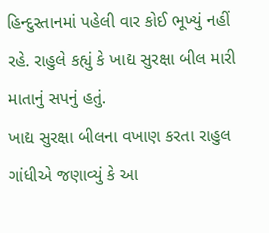હિન્દુસ્તાનમાં પહેલી વાર કોઈ ભૂખ્યું નહીં રહે. રાહુલે કહ્યું કે ખાદ્ય સુરક્ષા બીલ મારી માતાનું સપનું હતું.
ખાદ્ય સુરક્ષા બીલના વખાણ કરતા રાહુલ ગાંધીએ જણાવ્યું કે આ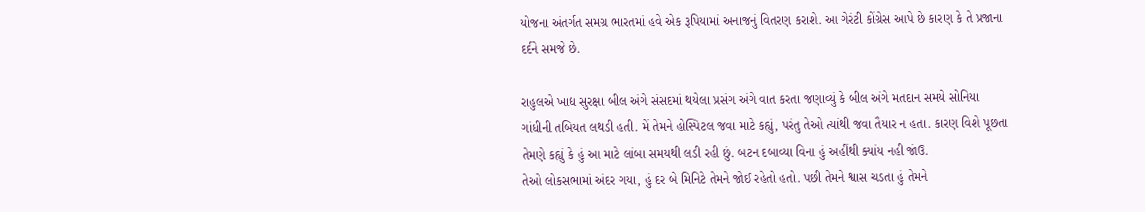યોજના અંતર્ગત સમગ્ર ભારતમાં હવે એક રૂપિયામાં અનાજનું વિતરણ કરાશે. આ ગેરંટી કોંગ્રેસ આપે છે કારણ કે તે પ્રજાના દર્દને સમજે છે.

રાહુલએ ખાદ્ય સુરક્ષા બીલ અંગે સંસદમાં થયેલા પ્રસંગ અંગે વાત કરતા જણાવ્યું કે બીલ અંગે મતદાન સમયે સોનિયા ગાંધીની તબિયત લથડી હતી. મેં તેમને હોસ્પિટલ જવા માટે કહ્યું, પરંતુ તેઓ ત્યાંથી જવા તૈયાર ન હતા. કારણ વિશે પૂછતા તેમણે કહ્યું કે હું આ માટે લાંબા સમયથી લડી રહી છું. બટન દબાવ્યા વિના હું અહીંથી ક્યાંય નહી જાંઉ.
તેઓ લોકસભામાં અંદર ગયા, હું દર બે મિનિટે તેમને જોઈ રહેતો હતો. પછી તેમને શ્વાસ ચડતા હું તેમને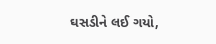ઘસડીને લઈ ગયો,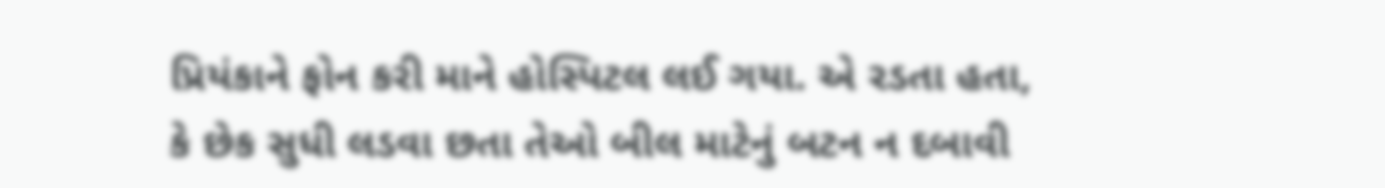પ્રિયંકાને ફોન કરી માને હોસ્પિટલ લઈ ગયા. એ રડતા હતા, કે છેક સુધી લડવા છતા તેઓ બીલ માટેનું બટન ન દબાવી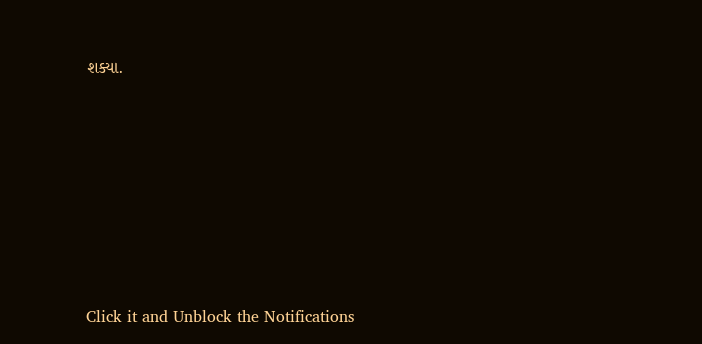શક્યા.












Click it and Unblock the Notifications